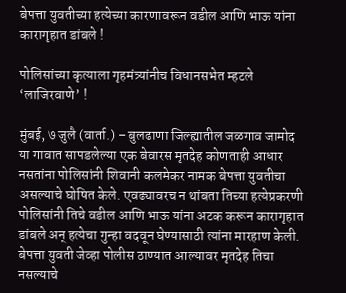बेपत्ता युवतीच्या हत्येच्या कारणावरून वडील आणि भाऊ यांना कारागृहात डांबले !

पोलिसांच्या कृत्याला गृहमंत्र्यांनीच विधानसभेत म्हटले ‘लाजिरवाणे’ !

मुंबई, ७ जुलै (वार्ता.) – बुलढाणा जिल्ह्यातील जळगाव जामोद या गावात सापडलेल्या एक बेवारस मृतदेह कोणताही आधार नसतांना पोलिसांनी शिवानी कलमेकर नामक बेपत्ता युवतीचा असल्याचे घोषित केले. एवढ्यावरच न थांबता तिच्या हत्येप्रकरणी पोलिसांनी तिचे वडील आणि भाऊ यांना अटक करून कारागृहात डांबले अन् हत्येचा गुन्हा वदवून घेण्यासाठी त्यांना मारहाण केली. बेपत्ता युवती जेव्हा पोलीस ठाण्यात आल्यावर मृतदेह तिचा नसल्याचे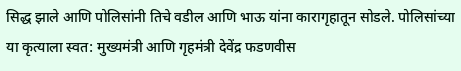सिद्ध झाले आणि पोलिसांनी तिचे वडील आणि भाऊ यांना कारागृहातून सोडले. पोलिसांच्या या कृत्याला स्वत: मुख्यमंत्री आणि गृहमंत्री देवेंद्र फडणवीस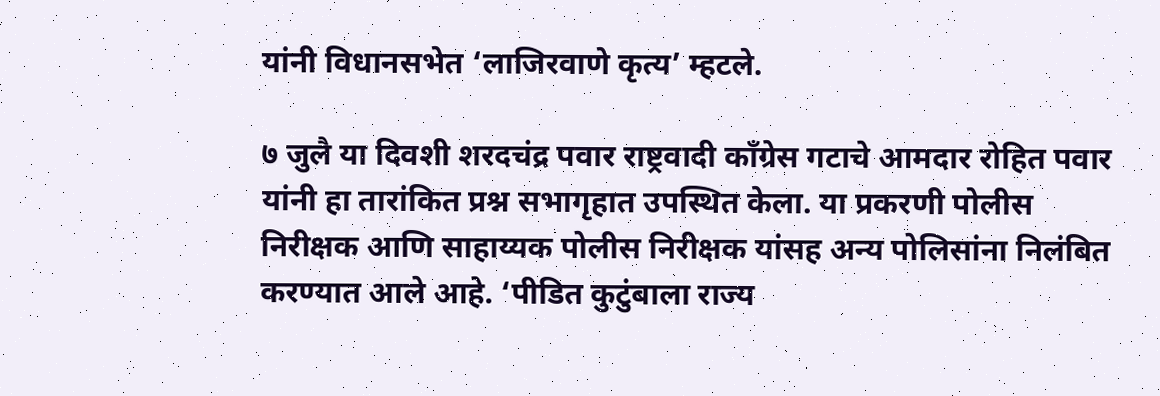यांनी विधानसभेत ‘लाजिरवाणे कृत्य’ म्हटले.

७ जुलै या दिवशी शरदचंद्र पवार राष्ट्रवादी काँग्रेस गटाचे आमदार रोहित पवार यांनी हा तारांकित प्रश्न सभागृहात उपस्थित केला. या प्रकरणी पोलीस निरीक्षक आणि साहाय्यक पोलीस निरीक्षक यांसह अन्य पोलिसांना निलंबित करण्यात आले आहे. ‘पीडित कुटुंबाला राज्य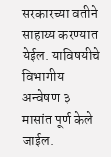सरकारच्या वतीने साहाय्य करण्यात येईल. याविषयीचे विभागीय अन्वेषण ३ मासांत पूर्ण केले जाईल.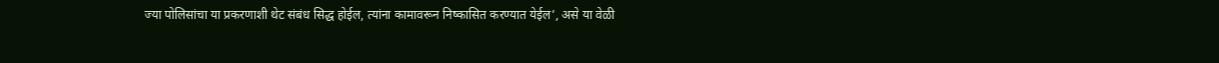ज्या पोलिसांचा या प्रकरणाशी थेट संबंध सिद्ध होईल, त्यांना कामावरून निष्कासित करण्यात येईल’, असे या वेळी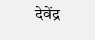देवेंद्र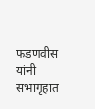फडणवीस यांनी सभागृहात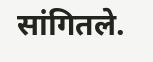सांगितले.